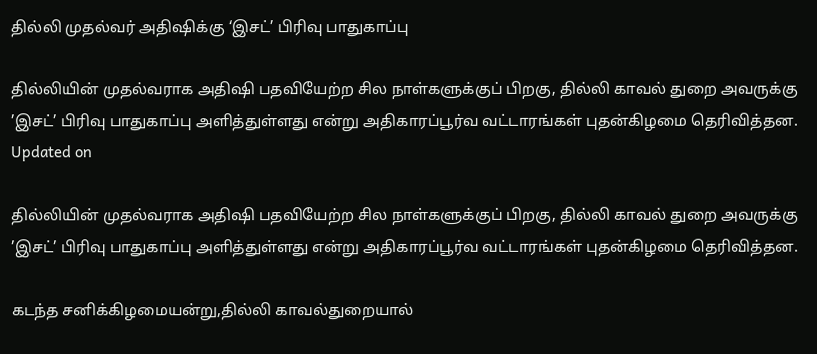தில்லி முதல்வர் அதிஷிக்கு ‘இசட்’ பிரிவு பாதுகாப்பு

தில்லியின் முதல்வராக அதிஷி பதவியேற்ற சில நாள்களுக்குப் பிறகு, தில்லி காவல் துறை அவருக்கு ’இசட்’ பிரிவு பாதுகாப்பு அளித்துள்ளது என்று அதிகாரப்பூர்வ வட்டாரங்கள் புதன்கிழமை தெரிவித்தன.
Updated on

தில்லியின் முதல்வராக அதிஷி பதவியேற்ற சில நாள்களுக்குப் பிறகு, தில்லி காவல் துறை அவருக்கு ’இசட்’ பிரிவு பாதுகாப்பு அளித்துள்ளது என்று அதிகாரப்பூர்வ வட்டாரங்கள் புதன்கிழமை தெரிவித்தன.

கடந்த சனிக்கிழமையன்று,தில்லி காவல்துறையால்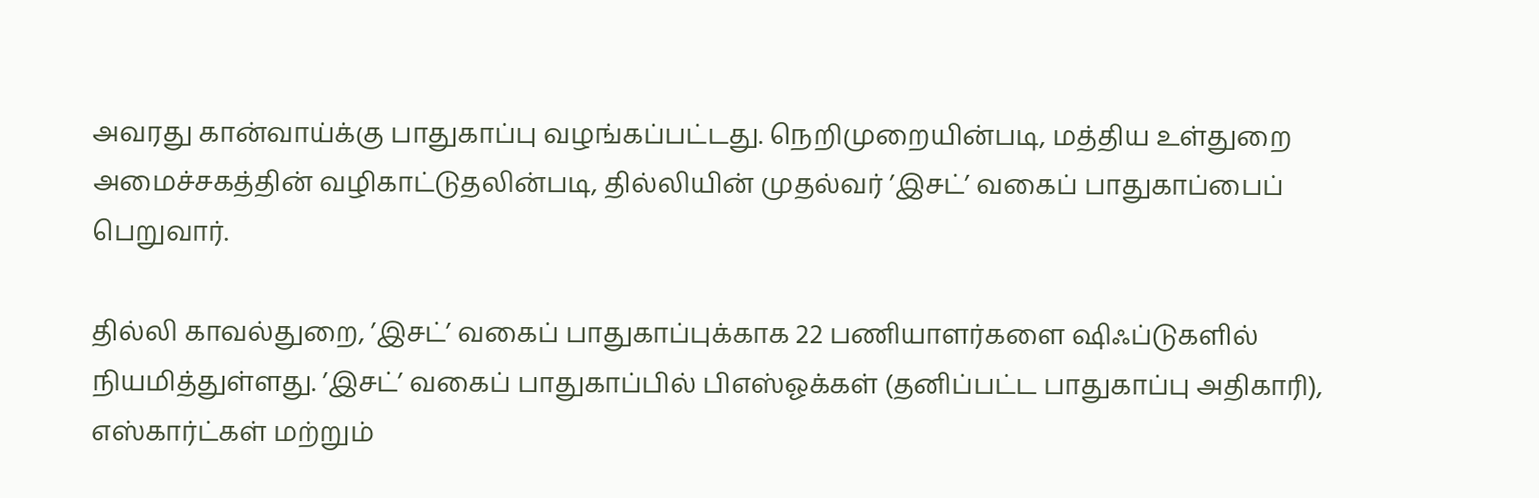அவரது கான்வாய்க்கு பாதுகாப்பு வழங்கப்பட்டது. நெறிமுறையின்படி, மத்திய உள்துறை அமைச்சகத்தின் வழிகாட்டுதலின்படி, தில்லியின் முதல்வர் ’இசட்’ வகைப் பாதுகாப்பைப் பெறுவார்.

தில்லி காவல்துறை, ’இசட்’ வகைப் பாதுகாப்புக்காக 22 பணியாளர்களை ஷிஃப்டுகளில் நியமித்துள்ளது. ’இசட்’ வகைப் பாதுகாப்பில் பிஎஸ்ஓக்கள் (தனிப்பட்ட பாதுகாப்பு அதிகாரி), எஸ்கார்ட்கள் மற்றும்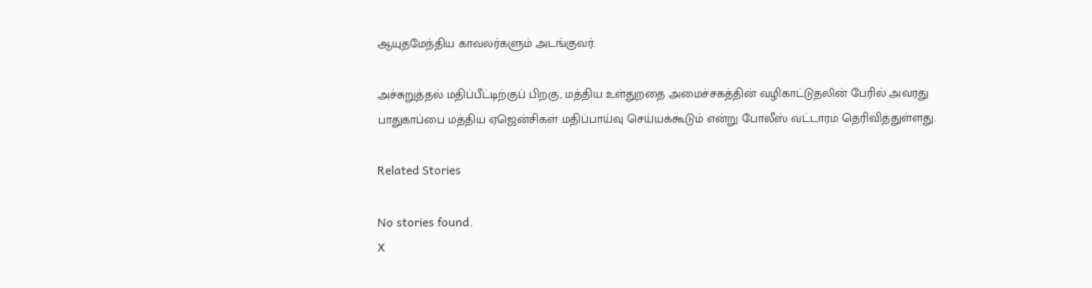ஆயுதமேந்திய காவலர்களும் அடங்குவர்.

அச்சுறுத்தல் மதிப்பீட்டிற்குப் பிறகு, மத்திய உள்துறதை அமைச்சகத்தின் வழிகாட்டுதலின் பேரில் அவரது பாதுகாப்பை மத்திய ஏஜென்சிகள் மதிப்பாய்வு செய்யக்கூடும் என்று போலீஸ் வட்டாரம் தெரிவித்துள்ளது.

Related Stories

No stories found.
X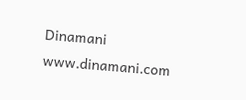Dinamani
www.dinamani.com